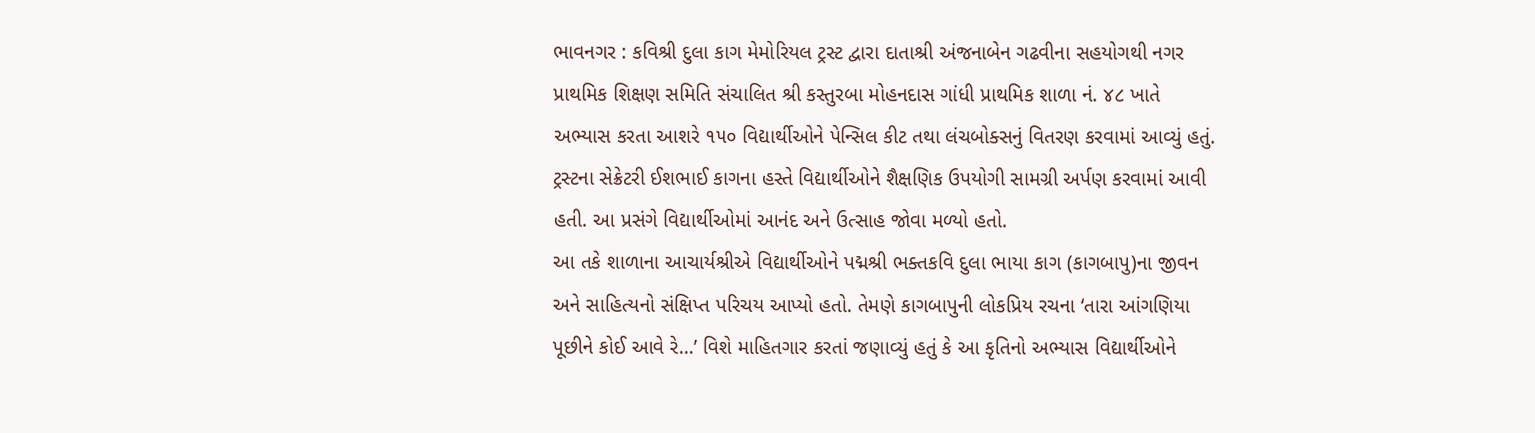ભાવનગર : કવિશ્રી દુલા કાગ મેમોરિયલ ટ્રસ્ટ દ્વારા દાતાશ્રી અંજનાબેન ગઢવીના સહયોગથી નગર પ્રાથમિક શિક્ષણ સમિતિ સંચાલિત શ્રી કસ્તુરબા મોહનદાસ ગાંધી પ્રાથમિક શાળા નં. ૪૮ ખાતે અભ્યાસ કરતા આશરે ૧૫૦ વિદ્યાર્થીઓને પેન્સિલ કીટ તથા લંચબોક્સનું વિતરણ કરવામાં આવ્યું હતું.
ટ્રસ્ટના સેક્રેટરી ઈશભાઈ કાગના હસ્તે વિદ્યાર્થીઓને શૈક્ષણિક ઉપયોગી સામગ્રી અર્પણ કરવામાં આવી હતી. આ પ્રસંગે વિદ્યાર્થીઓમાં આનંદ અને ઉત્સાહ જોવા મળ્યો હતો.
આ તકે શાળાના આચાર્યશ્રીએ વિદ્યાર્થીઓને પદ્મશ્રી ભક્તકવિ દુલા ભાયા કાગ (કાગબાપુ)ના જીવન અને સાહિત્યનો સંક્ષિપ્ત પરિચય આપ્યો હતો. તેમણે કાગબાપુની લોકપ્રિય રચના ‘તારા આંગણિયા પૂછીને કોઈ આવે રે…’ વિશે માહિતગાર કરતાં જણાવ્યું હતું કે આ કૃતિનો અભ્યાસ વિદ્યાર્થીઓને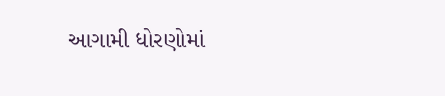આગામી ધોરણોમાં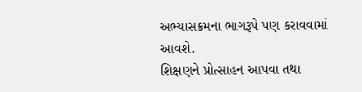અભ્યાસક્રમના ભાગરૂપે પણ કરાવવામાં આવશે.
શિક્ષણને પ્રોત્સાહન આપવા તથા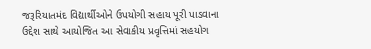જરૂરિયાતમંદ વિદ્યાર્થીઓને ઉપયોગી સહાય પૂરી પાડવાના ઉદ્દેશ સાથે આયોજિત આ સેવાકીય પ્રવૃત્તિમાં સહયોગ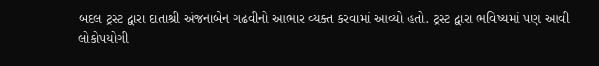બદલ ટ્રસ્ટ દ્વારા દાતાશ્રી અંજનાબેન ગઢવીનો આભાર વ્યક્ત કરવામાં આવ્યો હતો. ટ્રસ્ટ દ્વારા ભવિષ્યમાં પણ આવી લોકોપયોગી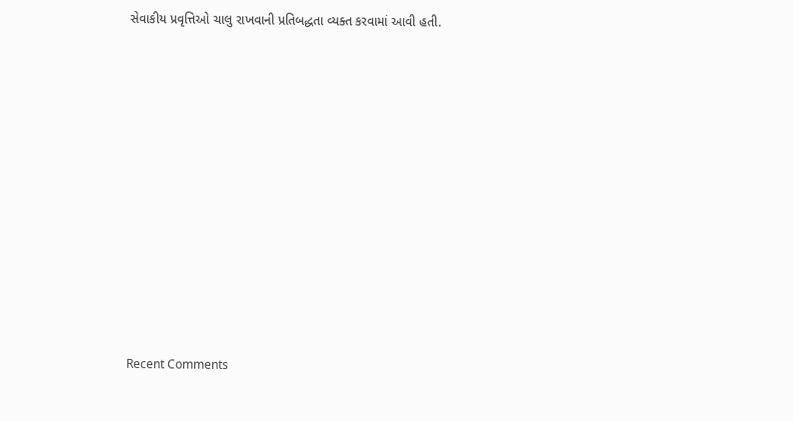સેવાકીય પ્રવૃત્તિઓ ચાલુ રાખવાની પ્રતિબદ્ધતા વ્યક્ત કરવામાં આવી હતી.

















Recent Comments